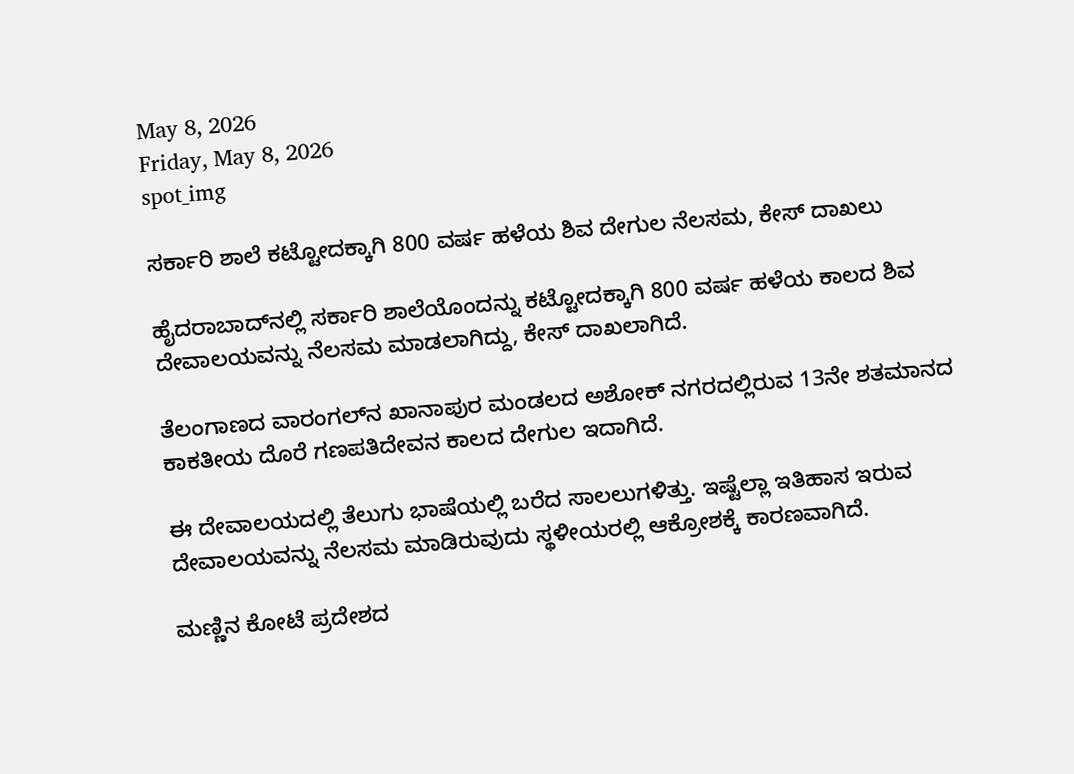May 8, 2026
Friday, May 8, 2026
spot_img

ಸರ್ಕಾರಿ ಶಾಲೆ ಕಟ್ಟೋದಕ್ಕಾಗಿ 800 ವರ್ಷ ಹಳೆಯ ಶಿವ ದೇಗುಲ ನೆಲಸಮ, ಕೇಸ್‌ ದಾಖಲು

ಹೈದರಾಬಾದ್‌ನಲ್ಲಿ ಸರ್ಕಾರಿ ಶಾಲೆಯೊಂದನ್ನು ಕಟ್ಟೋದಕ್ಕಾಗಿ 800 ವರ್ಷ ಹಳೆಯ ಕಾಲದ ಶಿವ ದೇವಾಲಯವನ್ನು ನೆಲಸಮ ಮಾಡಲಾಗಿದ್ದು, ಕೇಸ್‌ ದಾಖಲಾಗಿದೆ.

ತೆಲಂಗಾಣದ ವಾರಂಗಲ್‌ನ ಖಾನಾಪುರ ಮಂಡಲದ ಅಶೋಕ್‌ ನಗರದಲ್ಲಿರುವ 13ನೇ ಶತಮಾನದ ಕಾಕತೀಯ ದೊರೆ ಗಣಪತಿದೇವನ ಕಾಲದ ದೇಗುಲ ಇದಾಗಿದೆ.

ಈ ದೇವಾಲಯದಲ್ಲಿ ತೆಲುಗು ಭಾಷೆಯಲ್ಲಿ ಬರೆದ ಸಾಲಲುಗಳಿತ್ತು. ಇಷ್ಟೆಲ್ಲಾ ಇತಿಹಾಸ ಇರುವ ದೇವಾಲಯವನ್ನು ನೆಲಸಮ ಮಾಡಿರುವುದು ಸ್ಥಳೀಯರಲ್ಲಿ ಆಕ್ರೋಶಕ್ಕೆ ಕಾರಣವಾಗಿದೆ.

ಮಣ್ಣಿನ ಕೋಟೆ ಪ್ರದೇಶದ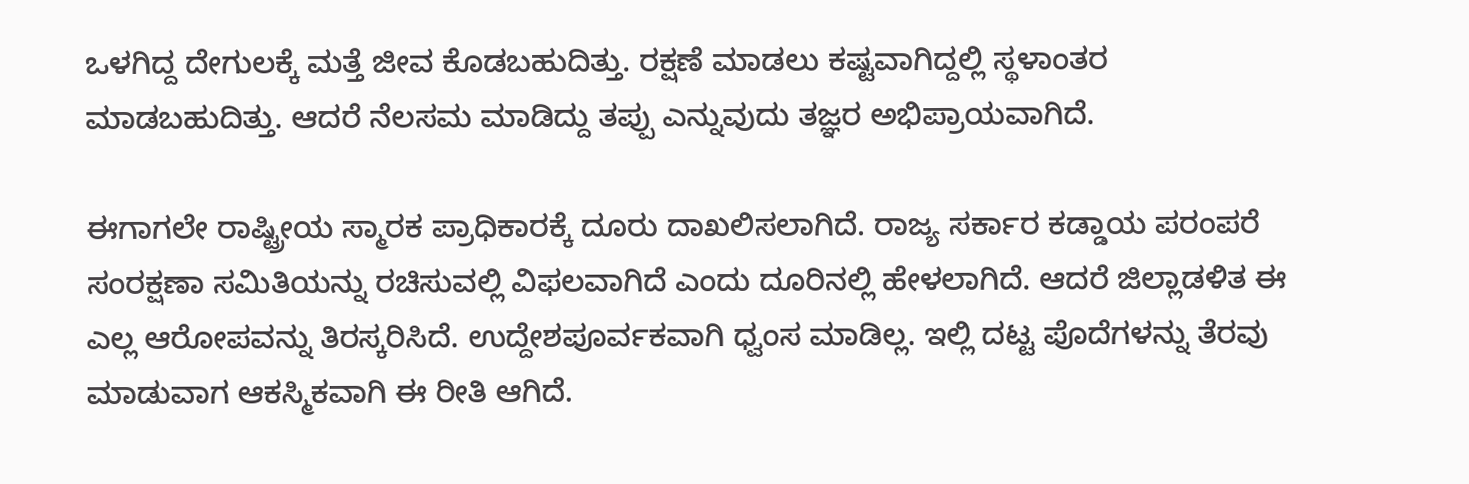ಒಳಗಿದ್ದ ದೇಗುಲಕ್ಕೆ ಮತ್ತೆ ಜೀವ ಕೊಡಬಹುದಿತ್ತು. ರಕ್ಷಣೆ ಮಾಡಲು ಕಷ್ಟವಾಗಿದ್ದಲ್ಲಿ ಸ್ಥಳಾಂತರ ಮಾಡಬಹುದಿತ್ತು. ಆದರೆ ನೆಲಸಮ ಮಾಡಿದ್ದು ತಪ್ಪು ಎನ್ನುವುದು ತಜ್ಞರ ಅಭಿಪ್ರಾಯವಾಗಿದೆ.

ಈಗಾಗಲೇ ರಾಷ್ಟ್ರೀಯ ಸ್ಮಾರಕ ಪ್ರಾಧಿಕಾರಕ್ಕೆ ದೂರು ದಾಖಲಿಸಲಾಗಿದೆ. ರಾಜ್ಯ ಸರ್ಕಾರ ಕಡ್ಡಾಯ ಪರಂಪರೆ ಸಂರಕ್ಷಣಾ ಸಮಿತಿಯನ್ನು ರಚಿಸುವಲ್ಲಿ ವಿಫಲವಾಗಿದೆ ಎಂದು ದೂರಿನಲ್ಲಿ ಹೇಳಲಾಗಿದೆ. ಆದರೆ ಜಿಲ್ಲಾಡಳಿತ ಈ ಎಲ್ಲ ಆರೋಪವನ್ನು ತಿರಸ್ಕರಿಸಿದೆ. ಉದ್ದೇಶಪೂರ್ವಕವಾಗಿ ಧ್ವಂಸ ಮಾಡಿಲ್ಲ. ಇಲ್ಲಿ ದಟ್ಟ ಪೊದೆಗಳನ್ನು ತೆರವು ಮಾಡುವಾಗ ಆಕಸ್ಮಿಕವಾಗಿ ಈ ರೀತಿ ಆಗಿದೆ.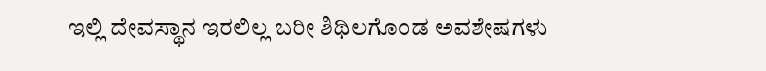ಇಲ್ಲಿ ದೇವಸ್ಥಾನ ಇರಲಿಲ್ಲ ಬರೀ ಶಿಥಿಲಗೊಂಡ ಅವಶೇಷಗಳು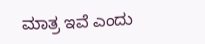ಮಾತ್ರ ಇವೆ ಎಂದು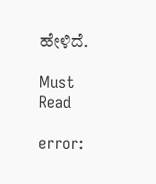ಹೇಳಿದೆ.

Must Read

error: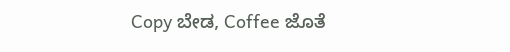Copy ಬೇಡ, Coffee ಜೊತೆ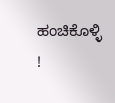ಹಂಚಿಕೊಳ್ಳಿ !